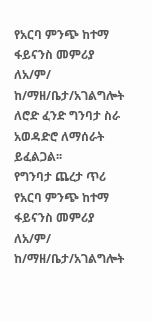የአርባ ምንጭ ከተማ ፋይናንስ መምሪያ ለአ/ም/ ከ/ማዘ/ቤታ/አገልግሎት ለሮድ ፈንድ ግንባታ ስራ አወዳድሮ ለማሰራት ይፈልጋል፡፡
የግንባታ ጨረታ ጥሪ
የአርባ ምንጭ ከተማ ፋይናንስ መምሪያ ለአ/ም/ ከ/ማዘ/ቤታ/አገልግሎት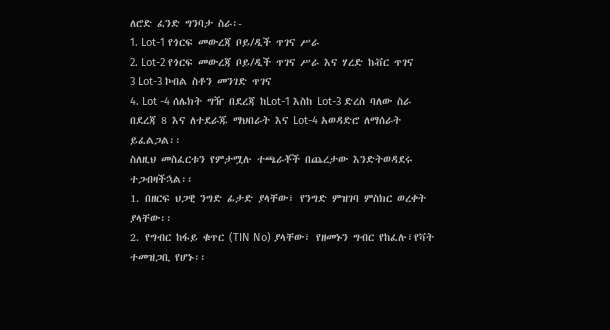ለሮድ ፈንድ ግንባታ ስራ፡-
1. Lot-1 የጎርፍ መውረጃ ቦይ/ዲች ጥገና ሥራ
2. Lot-2 የጎርፍ መውረጃ ቦይ/ዲች ጥገና ሥራ እና ሃረድ ከቭር ጥገና
3 Lot-3 ኮብል ስቶን መንገድ ጥገና
4. Lot -4 ሰሌክት ግዥ በደረጃ ከLot-1 እስከ Lot-3 ድረስ ባለው ስራ በደረጃ 8 እና ለተደራጁ ማህበራት እና Lot-4 አወዳድሮ ለማሰራት ይፈልጋል፡፡
ስለዚህ መስፈርቱን የምታሟሉ ተጫራቾች በጨረታው እንድትወዳደሩ ተጋብዛችኋል፡፡
1. በዘርፍ ህጋዊ ንግድ ፊታድ ያላቸው፣ የንግድ ምዝገባ ምስክር ወረቀት ያላቸው፡፡
2. የግብር ከፋይ ቁጥር (TIN No) ያላቸው፣ የዘመኑን ግብር የከፈሉ፣የቫት ተመዝጋቢ የሆኑ፡፡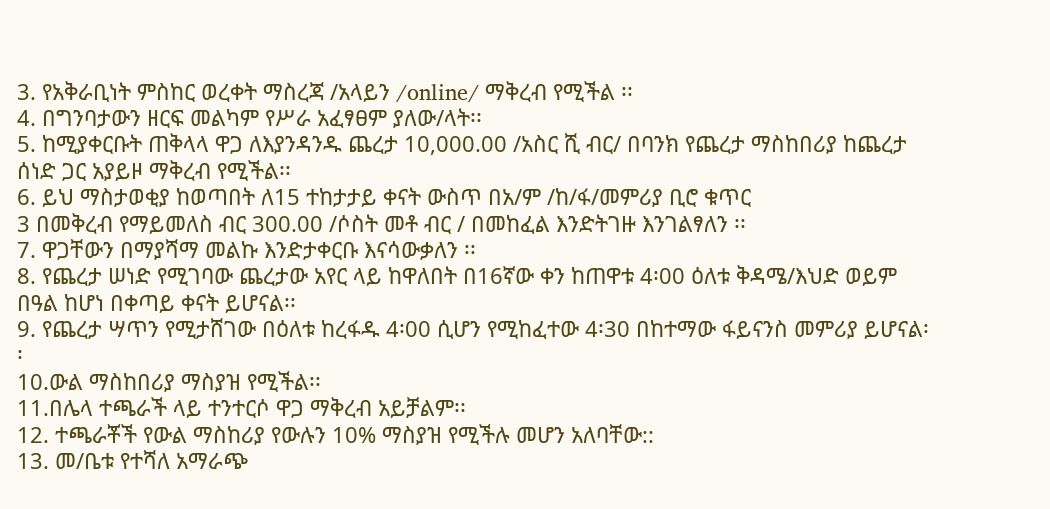3. የአቅራቢነት ምስከር ወረቀት ማስረጃ /አላይን /online/ ማቅረብ የሚችል ፡፡
4. በግንባታውን ዘርፍ መልካም የሥራ አፈፃፀም ያለው/ላት፡፡
5. ከሚያቀርቡት ጠቅላላ ዋጋ ለእያንዳንዱ ጨረታ 10,000.00 /አስር ሺ ብር/ በባንክ የጨረታ ማስከበሪያ ከጨረታ ሰነድ ጋር አያይዞ ማቅረብ የሚችል፡፡
6. ይህ ማስታወቂያ ከወጣበት ለ15 ተከታታይ ቀናት ውስጥ በአ/ም /ከ/ፋ/መምሪያ ቢሮ ቁጥር
3 በመቅረብ የማይመለስ ብር 300.00 /ሶስት መቶ ብር / በመከፈል እንድትገዙ እንገልፃለን ፡፡
7. ዋጋቸውን በማያሻማ መልኩ እንድታቀርቡ እናሳውቃለን ፡፡
8. የጨረታ ሠነድ የሚገባው ጨረታው አየር ላይ ከዋለበት በ16ኛው ቀን ከጠዋቱ 4፡00 ዕለቱ ቅዳሜ/እህድ ወይም በዓል ከሆነ በቀጣይ ቀናት ይሆናል፡፡
9. የጨረታ ሣጥን የሚታሸገው በዕለቱ ከረፋዱ 4፡00 ሲሆን የሚከፈተው 4፡30 በከተማው ፋይናንስ መምሪያ ይሆናል፡፡
10.ውል ማስከበሪያ ማስያዝ የሚችል፡፡
11.በሌላ ተጫራች ላይ ተንተርሶ ዋጋ ማቅረብ አይቻልም፡፡
12. ተጫራቾች የውል ማስከሪያ የውሉን 10% ማስያዝ የሚችሉ መሆን አለባቸው::
13. መ/ቤቱ የተሻለ አማራጭ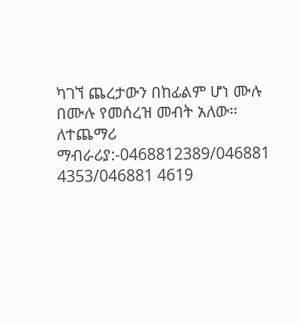ካገኘ ጨረታውን በከፊልም ሆነ ሙሉ በሙሉ የመሰረዝ መብት አለው፡፡
ለተጨማሪ ማብራሪያ:-0468812389/046881 4353/046881 4619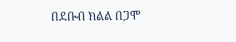በደቡብ ክልል በጋሞ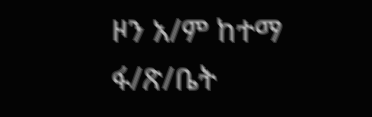ዞን አ/ም ከተማ ፋ/ጽ/ቤት